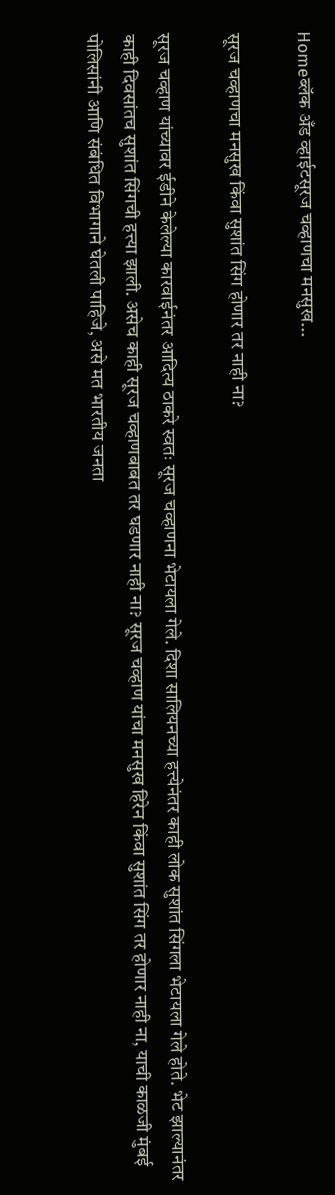Homeब्लॅक अँड व्हाईटसूरज चव्हाणचा मनसुख...

सूरज चव्हाणचा मनसुख किंवा सुशांत सिंग होणार तर नाही ना?

सूरज चव्हाण यांच्यावर ईडीने केलेल्या कारवाईनंतर आदित्य ठाकरे स्वतः सूरज चव्हाणना भेटायला गेले. दिशा सालियनच्या हत्त्येनंतर काही लोक सुशांत सिंगला भेटायला गेले होते. भेट झाल्यानंतर काही दिवसांतच सुशांत सिंगची हत्त्या झाली. असेच काही सूरज चव्हाणबाबत तर घडणार नाही ना? सूरज चव्हाण यांचा मनसुख हिरेन किंवा सुशांत सिंग तर होणार नाही ना, याची काळजी मुंबई पोलिसांनी आणि संबंधित विभागाने घेतली पाहिजे, असे मत भारतीय जनता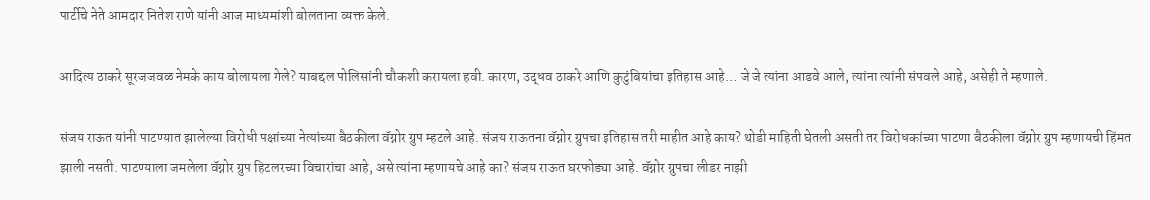पार्टीचे नेते आमदार नितेश राणे यांनी आज माध्यमांशी बोलताना व्यक्त केले.

आदित्य ठाकरे सूरजजवळ नेमके काय बोलायला गेले? याबद्दल पोलिसांनी चौकशी करायला हवी. कारण, उद्धव ठाकरे आणि कुटुंबियांचा इतिहास आहे… जे जे त्यांना आडवे आले, त्यांना त्यांनी संपवले आहे, असेही ते म्हणाले.

संजय राऊत यांनी पाटण्यात झालेल्या विरोधी पक्षांच्या नेत्यांच्या बैठकीला वॅग्नोर ग्रुप म्हटले आहे. संजय राऊतना वॅग्नोर ग्रुपचा इतिहास तरी माहीत आहे काय? थोडी माहिती घेतली असती तर विरोधकांच्या पाटणा बैठकीला वॅग्नोर ग्रुप म्हणायची हिंमत झाली नसती. पाटण्याला जमलेला वॅग्नोर ग्रुप हिटलरच्या विचारांचा आहे, असे त्यांना म्हणायचे आहे का? संजय राऊत घरफोड्या आहे. वॅग्नोर ग्रुपचा लीडर नाझी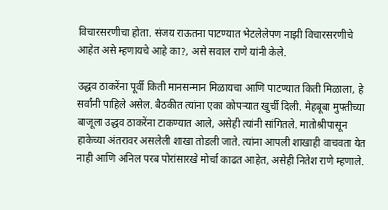विचारसरणीचा होता. संजय राऊतना पाटण्यात भेटलेलेपण नाझी विचारसरणीचे आहेत असे म्हणायचे आहे का?, असे सवाल राणे यांनी केले.

उद्धव ठाकरेंना पूर्वी किती मानसन्मान मिळायचा आणि पाटण्यात किती मिळाला, हे सर्वांनी पाहिले असेल. बैठकीत त्यांना एका कोपऱ्यात खुर्ची दिली. मेहबूबा मुफ्तीच्या बाजूला उद्धव ठाकरेंना टाकण्यात आले, असेही त्यांनी सांगितले. मातोश्रीपासून हाकेच्या अंतरावर असलेली शाखा तोडली जाते. त्यांना आपली शाखाही वाचवता येत नाही आणि अनिल परब पोरांसारखे मोर्चा काढत आहेत, असेही नितेश राणे म्हणाले.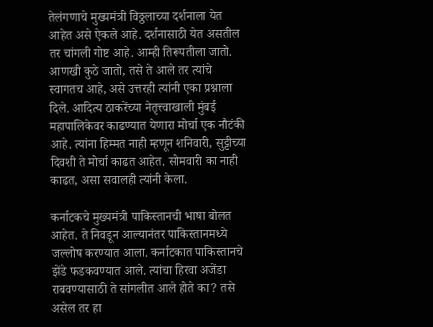तेलंगणाचे मुख्यमंत्री विठ्ठलाच्या दर्शनाला येत आहेत असे ऐकले आहे. दर्शनासाठी येत असतील तर चांगली गोष्ट आहे. आम्ही तिरूपतीला जातो. आणखी कुठे जातो, तसे ते आले तर त्यांचे स्वागतच आहे, असे उत्तरही त्यांनी एका प्रश्नाला दिले. आदित्य ठाकरेंच्या नेतृत्त्वाखाली मुंबई महापालिकेवर काढण्यात येणारा मोर्चा एक नौटंकी आहे. त्यांना हिम्मत नाही म्हणून शनिवारी, सुट्टीच्या दिवशी ते मोर्चा काढत आहेत. सोमवारी का नाही काढत, असा सवालही त्यांनी केला.

कर्नाटकचे मुख्यमंत्री पाकिस्तानची भाषा बोलत आहेत. ते निवडून आल्यानंतर पाकिस्तानमध्ये जल्लोष करण्यात आला. कर्नाटकात पाकिस्तानचे झेंडे फडकवण्यात आले. त्यांचा हिरवा अजेंडा राबवण्यासाठी ते सांगलीत आले होते का? तसे असेल तर हा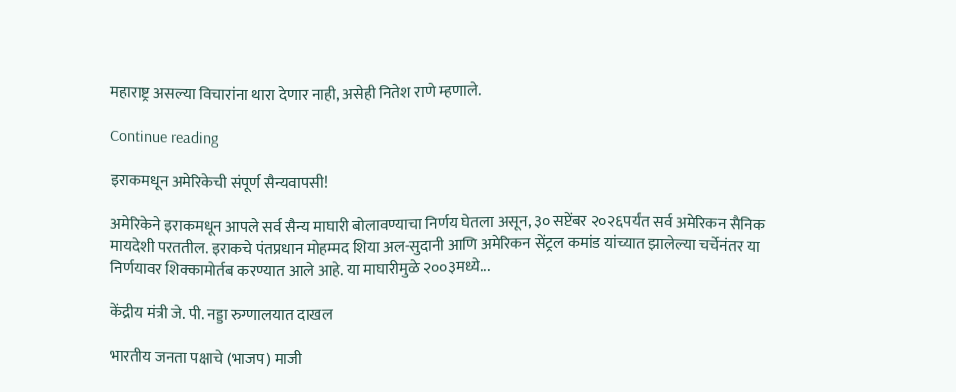महाराष्ट्र असल्या विचारांना थारा देणार नाही, असेही नितेश राणे म्हणाले.

Continue reading

इराकमधून अमेरिकेची संपूर्ण सैन्यवापसी!

अमेरिकेने इराकमधून आपले सर्व सैन्य माघारी बोलावण्याचा निर्णय घेतला असून, ३० सप्टेंबर २०२६पर्यंत सर्व अमेरिकन सैनिक मायदेशी परततील. इराकचे पंतप्रधान मोहम्मद शिया अल-सुदानी आणि अमेरिकन सेंट्रल कमांड यांच्यात झालेल्या चर्चेनंतर या निर्णयावर शिक्कामोर्तब करण्यात आले आहे. या माघारीमुळे २००३मध्ये...

केंद्रीय मंत्री जे. पी. नड्डा रुग्णालयात दाखल

भारतीय जनता पक्षाचे (भाजप) माजी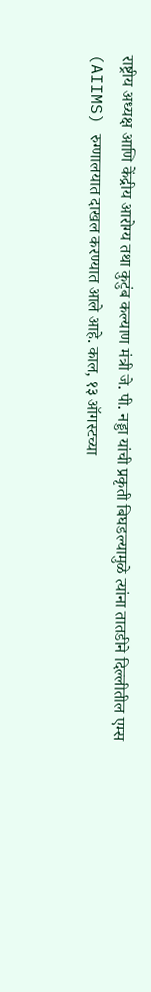राष्ट्रीय अध्यक्ष आणि केंद्रीय आरोग्य तथा कुटुंब कल्याण मंत्री जे. पी. नड्डा यांची प्रकृती बिघडल्यामुळे त्यांना तातडीने दिल्लीतील एम्स (AIIMS) रुग्णालयात दाखल करण्यात आले आहे. काल, १३ ऑगस्टच्या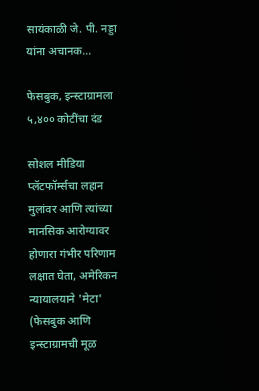सायंकाळी जे. पी. नड्डा यांना अचानक...

फेसबुक, इन्स्टाग्रामला ५,४०० कोटींचा दंड

सोशल मीडिया प्लॅटफॉर्म्सचा लहान मुलांवर आणि त्यांच्या मानसिक आरोग्यावर होणारा गंभीर परिणाम लक्षात घेता, अमेरिकन न्यायालयाने 'मेटा' (फेसबुक आणि इन्स्टाग्रामची मूळ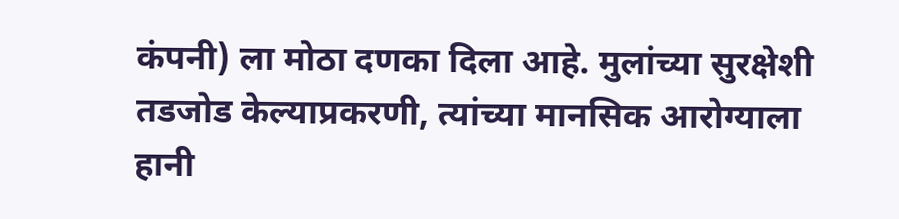कंपनी) ला मोठा दणका दिला आहे. मुलांच्या सुरक्षेशी तडजोड केल्याप्रकरणी, त्यांच्या मानसिक आरोग्याला हानी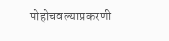पोहोचवल्याप्रकरणी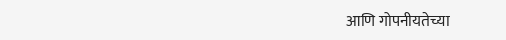आणि गोपनीयतेच्या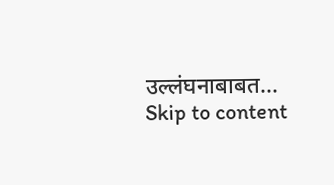उल्लंघनाबाबत...
Skip to content